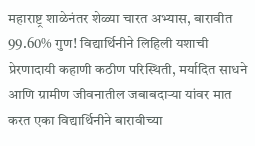महाराष्ट्र शाळेनंतर शेळ्या चारत अभ्यास, बारावीत 99.60% गुण! विद्यार्थिनीने लिहिली यशाची प्रेरणादायी कहाणी कठीण परिस्थिती, मर्यादित साधने आणि ग्रामीण जीवनातील जबाबदाऱ्या यांवर मात करत एका विद्यार्थिनीने बारावीच्या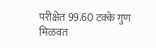परीक्षेत 99.60 टक्के गुण मिळवत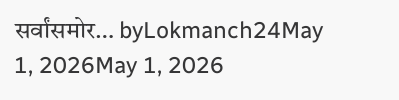सर्वांसमोर… byLokmanch24May 1, 2026May 1, 2026